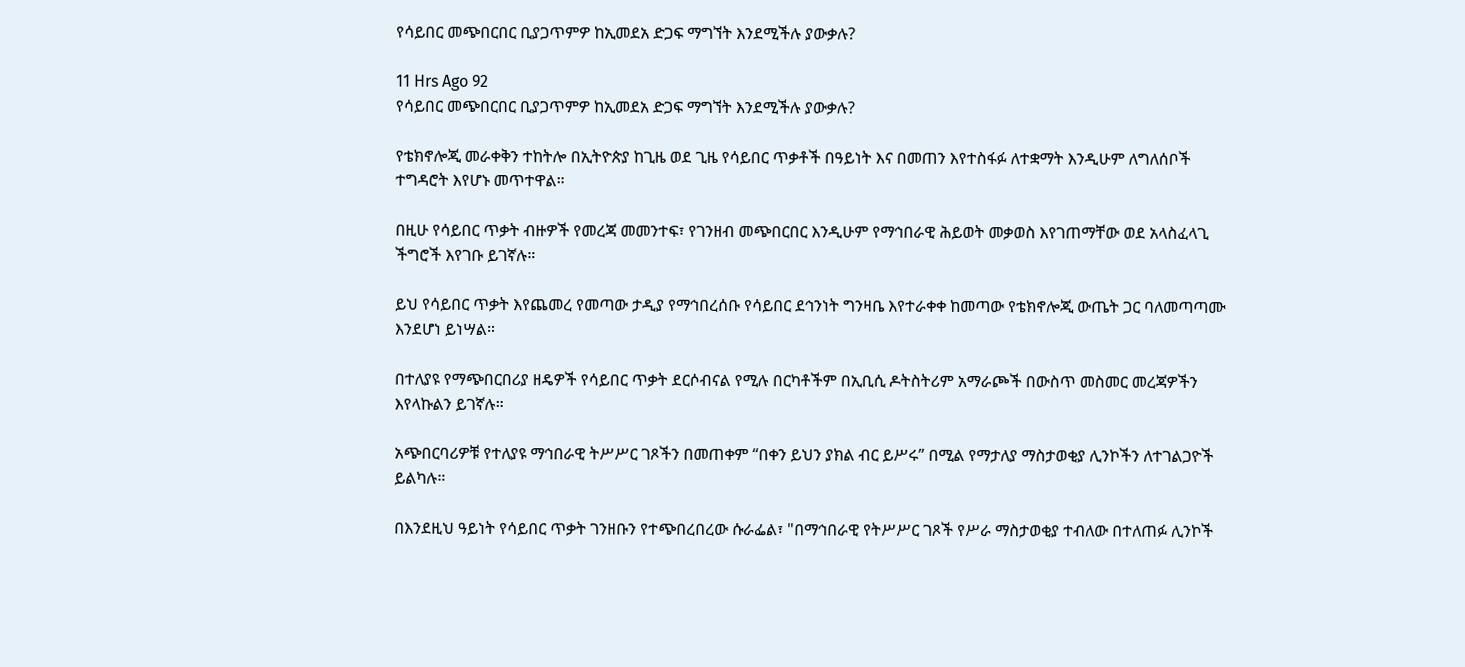የሳይበር መጭበርበር ቢያጋጥምዎ ከኢመደአ ድጋፍ ማግኘት እንደሚችሉ ያውቃሉ?

11 Hrs Ago 92
የሳይበር መጭበርበር ቢያጋጥምዎ ከኢመደአ ድጋፍ ማግኘት እንደሚችሉ ያውቃሉ?

የቴክኖሎጂ መራቀቅን ተከትሎ በኢትዮጵያ ከጊዜ ወደ ጊዜ የሳይበር ጥቃቶች በዓይነት እና በመጠን እየተስፋፉ ለተቋማት እንዲሁም ለግለሰቦች ተግዳሮት እየሆኑ መጥተዋል።

በዚሁ የሳይበር ጥቃት ብዙዎች የመረጃ መመንተፍ፣ የገንዘብ መጭበርበር እንዲሁም የማኅበራዊ ሕይወት መቃወስ እየገጠማቸው ወደ አላስፈላጊ ችግሮች እየገቡ ይገኛሉ።

ይህ የሳይበር ጥቃት እየጨመረ የመጣው ታዲያ የማኅበረሰቡ የሳይበር ደኅንነት ግንዛቤ እየተራቀቀ ከመጣው የቴክኖሎጂ ውጤት ጋር ባለመጣጣሙ እንደሆነ ይነሣል።

በተለያዩ የማጭበርበሪያ ዘዴዎች የሳይበር ጥቃት ደርሶብናል የሚሉ በርካቶችም በኢቢሲ ዶትስትሪም አማራጮች በውስጥ መስመር መረጃዎችን እየላኩልን ይገኛሉ።

አጭበርባሪዎቹ የተለያዩ ማኅበራዊ ትሥሥር ገጾችን በመጠቀም “በቀን ይህን ያክል ብር ይሥሩ” በሚል የማታለያ ማስታወቂያ ሊንኮችን ለተገልጋዮች ይልካሉ።

በእንደዚህ ዓይነት የሳይበር ጥቃት ገንዘቡን የተጭበረበረው ሱራፌል፣ "በማኅበራዊ የትሥሥር ገጾች የሥራ ማስታወቂያ ተብለው በተለጠፉ ሊንኮች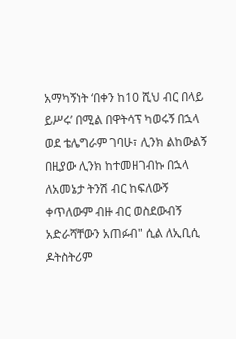አማካኝነት ‘በቀን ከ10 ሺህ ብር በላይ ይሥሩ’ በሚል በዋትሳፕ ካወሩኝ በኋላ ወደ ቴሌግራም ገባሁ፣ ሊንክ ልከውልኝ በዚያው ሊንክ ከተመዘገብኩ በኋላ ለአመኔታ ትንሽ ብር ከፍለውኝ ቀጥለውም ብዙ ብር ወስደውብኝ አድራሻቸውን አጠፉብ" ሲል ለኢቢሲ ዶትስትሪም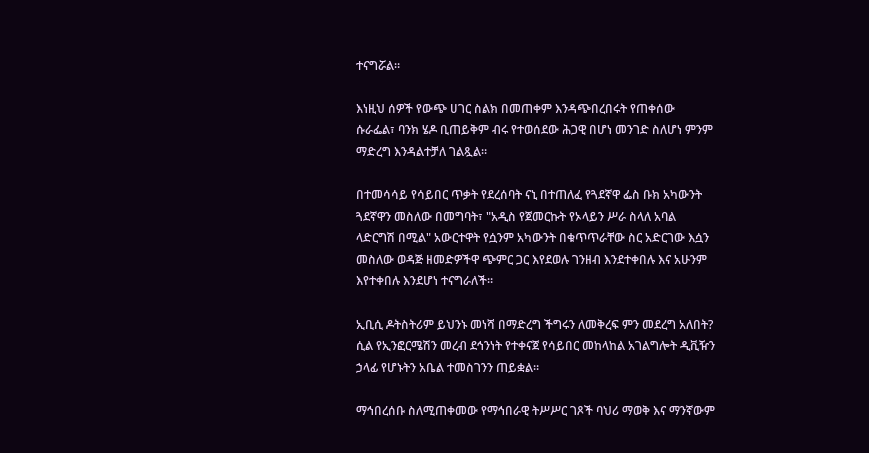ተናግሯል።

እነዚህ ሰዎች የውጭ ሀገር ስልክ በመጠቀም እንዳጭበረበሩት የጠቀሰው ሱራፌል፣ ባንክ ሄዶ ቢጠይቅም ብሩ የተወሰደው ሕጋዊ በሆነ መንገድ ስለሆነ ምንም ማድረግ እንዳልተቻለ ገልጿል።

በተመሳሳይ የሳይበር ጥቃት የደረሰባት ናኒ በተጠለፈ የጓደኛዋ ፌስ ቡክ አካውንት ጓደኛዋን መስለው በመግባት፣ "አዲስ የጀመርኩት የኦላይን ሥራ ስላለ አባል ላድርግሽ በሚል" አውርተዋት የሷንም አካውንት በቁጥጥራቸው ስር አድርገው እሷን መስለው ወዳጅ ዘመድዎችዋ ጭምር ጋር እየደወሉ ገንዘብ እንደተቀበሉ እና አሁንም እየተቀበሉ እንደሆነ ተናግራለች።

ኢቢሲ ዶትስትሪም ይህንኑ መነሻ በማድረግ ችግሩን ለመቅረፍ ምን መደረግ አለበት? ሲል የኢንፎርሜሽን መረብ ደኅንነት የተቀናጀ የሳይበር መከላከል አገልግሎት ዲቪዥን ኃላፊ የሆኑትን አቤል ተመስገንን ጠይቋል።

ማኅበረሰቡ ስለሚጠቀመው የማኅበራዊ ትሥሥር ገጾች ባህሪ ማወቅ እና ማንኛውም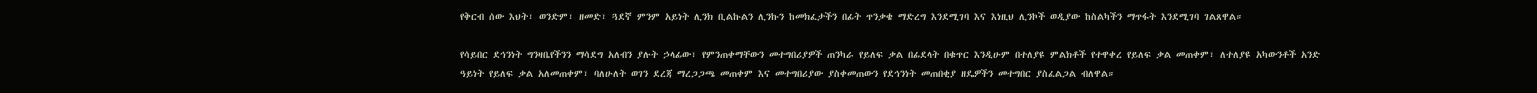የቅርብ ሰው እህት፣ ወንድም፣ ዘመድ፣ ጓደኛ ምንም አይነት ሊንክ ቢልኩልን ሊንኩን ከመክፈታችን በፊት ጥንቃቄ ማድረግ እንደሚገባ እና እነዚህ ሊንኮች ወዲያው ከስልካችን ማጥፋት እንደሚገባ ገልጸዋል።

የሳይበር ደኅንነት ግንዛቤየችንን ማሳደግ አለብን ያሉት ኃላፊው፣ የምንጠቀማቸውን መተግበሪያዎች ጠንካራ የይለፍ ቃል በፊደላት በቁጥር እንዲሁም በተለያዩ ምልክቶች የተዋቀረ የይለፍ ቃል መጠቀም፣ ለተለያዩ አካውንቶች አንድ ዓይነት የይለፍ ቃል አለመጠቀም፣ ባለሁለት ወገን ደረጃ ማረጋጋጫ መጠቀም እና መተግበሪያው ያስቀመጠውን የደኅንነት መጠበቂያ ዘዴዎችን መተግበር ያስፈልጋል ብለዋል።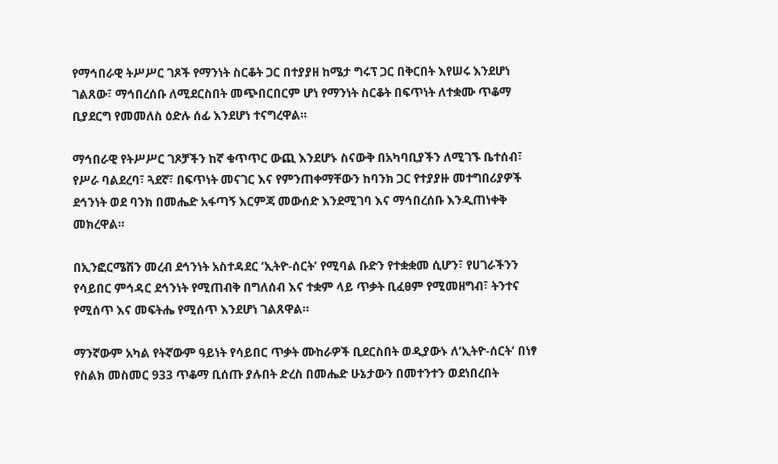የማኅበራዊ ትሥሥር ገጾች የማንነት ስርቆት ጋር በተያያዘ ከሜታ ግሩፕ ጋር በቅርበት እየሠሩ እንደሆነ ገልጸው፣ ማኅበረሰቡ ለሚደርስበት መጭበርበርም ሆነ የማንነት ስርቆት በፍጥነት ለተቋሙ ጥቆማ ቢያደርግ የመመለስ ዕድሉ ሰፊ እንደሆነ ተናግረዋል።

ማኅበራዊ የትሥሥር ገጾቻችን ከኛ ቁጥጥር ውጪ እንደሆኑ ስናውቅ በአካባቢያችን ለሚገኙ ቤተሰብ፣ የሥራ ባልደረባ፣ ጓደኛ፣ በፍጥነት መናገር እና የምንጠቀማቸውን ከባንክ ጋር የተያያዙ መተግበሪያዎች ደኅንነት ወደ ባንክ በመሔድ አፋጣኝ እርምጃ መውሰድ እንደሚገባ እና ማኅበረሰቡ እንዲጠነቀቅ መክረዋል።

በኢንፎርሜሽን መረብ ደኅንነት አስተዳደር ‘ኢትዮ-ሰርት’ የሚባል ቡድን የተቋቋመ ሲሆን፣ የሀገራችንን የሳይበር ምኅዳር ደኅንነት የሚጠብቅ በግለሰብ እና ተቋም ላይ ጥቃት ቢፈፀም የሚመዘግብ፣ ትንተና የሚሰጥ እና መፍትሔ የሚሰጥ እንደሆነ ገልጸዋል።

ማንኛውም አካል የትኛውም ዓይነት የሳይበር ጥቃት ሙከራዎች ቢደርስበት ወዲያውኑ ለ‘ኢትዮ-ሰርት’ በነፃ የስልክ መስመር 933 ጥቆማ ቢሰጡ ያሉበት ድረስ በመሔድ ሁኔታውን በመተንተን ወደነበረበት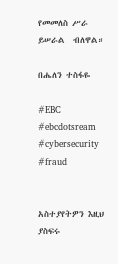የመመለስ ሥራ ይሠራል  ብለዋል።

በሔለን ተስፋዬ

#EBC #ebcdotsream #cybersecurity #fraud


አስተያየትዎን እዚህ ያስፍሩ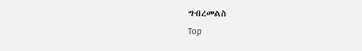ግብረመልስ
Top